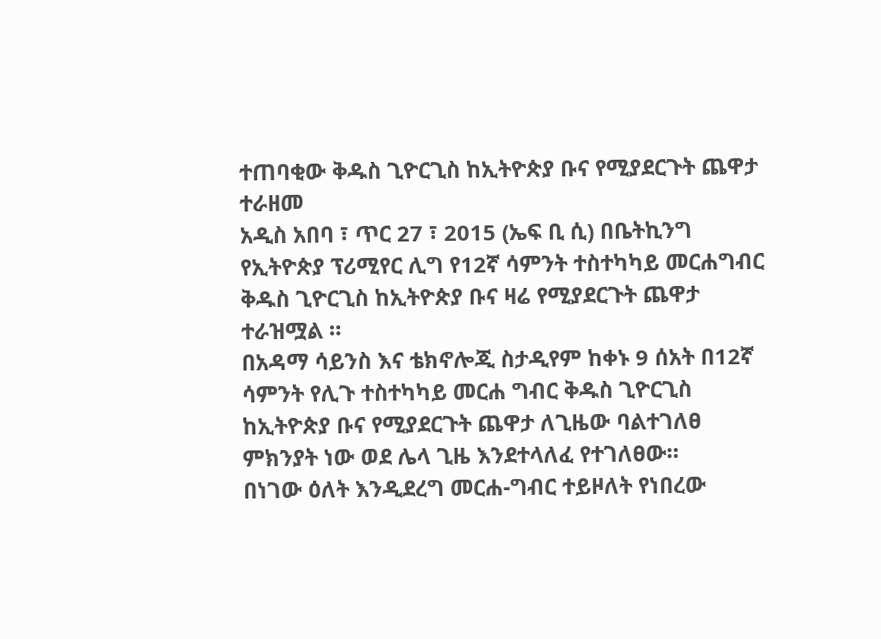ተጠባቂው ቅዱስ ጊዮርጊስ ከኢትዮጵያ ቡና የሚያደርጉት ጨዋታ ተራዘመ
አዲስ አበባ ፣ ጥር 27 ፣ 2015 (ኤፍ ቢ ሲ) በቤትኪንግ የኢትዮጵያ ፕሪሚየር ሊግ የ12ኛ ሳምንት ተስተካካይ መርሐግብር ቅዱስ ጊዮርጊስ ከኢትዮጵያ ቡና ዛሬ የሚያደርጉት ጨዋታ ተራዝሟል ።
በአዳማ ሳይንስ እና ቴክኖሎጂ ስታዲየም ከቀኑ 9 ሰአት በ12ኛ ሳምንት የሊጉ ተስተካካይ መርሐ ግብር ቅዱስ ጊዮርጊስ ከኢትዮጵያ ቡና የሚያደርጉት ጨዋታ ለጊዜው ባልተገለፀ ምክንያት ነው ወደ ሌላ ጊዜ እንደተላለፈ የተገለፀው።
በነገው ዕለት እንዲደረግ መርሐ-ግብር ተይዞለት የነበረው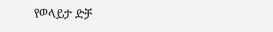የወላይታ ድቻ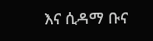እና ሲዳማ ቡና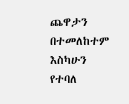ጨዋታን በተመለከተም እስካሁን የተባለ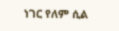ነገር የለም ሲል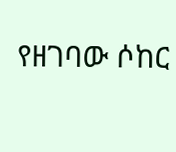የዘገባው ሶከር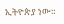ኢትዮጵያ ነው።